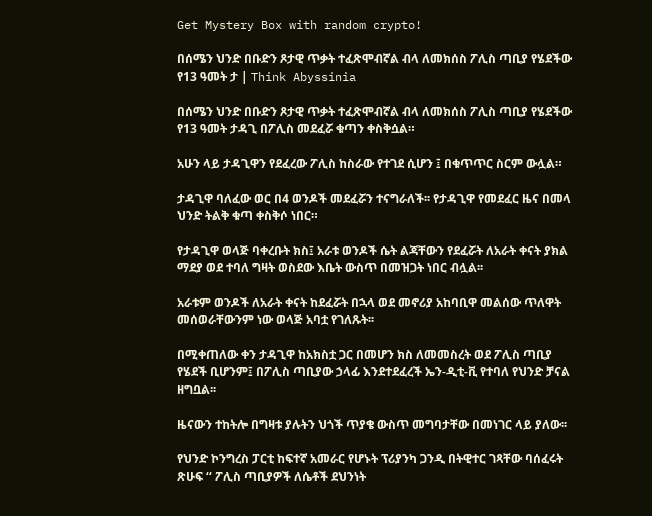Get Mystery Box with random crypto!

በሰሜን ህንድ በቡድን ጾታዊ ጥቃት ተፈጽሞብኛል ብላ ለመክሰስ ፖሊስ ጣቢያ የሄደችው የ13 ዓመት ታ | Think Abyssinia

በሰሜን ህንድ በቡድን ጾታዊ ጥቃት ተፈጽሞብኛል ብላ ለመክሰስ ፖሊስ ጣቢያ የሄደችው የ13 ዓመት ታዳጊ በፖሊስ መደፈሯ ቁጣን ቀስቅሷል።

አሁን ላይ ታዳጊዋን የደፈረው ፖሊስ ከስራው የተገደ ሲሆን ፤ በቁጥጥር ስርም ውሏል።

ታዳጊዋ ባለፈው ወር በ4 ወንዶች መደፈሯን ተናግራለች፡፡ የታዳጊዋ የመደፈር ዜና በመላ ህንድ ትልቅ ቁጣ ቀስቅሶ ነበር።

የታዳጊዋ ወላጅ ባቀረቡት ክስ፤ አራቱ ወንዶች ሴት ልጃቸውን የደፈሯት ለአራት ቀናት ያክል ማደያ ወደ ተባለ ግዛት ወስደው እቤት ውስጥ በመዝጋት ነበር ብሏል፡፡

አራቱም ወንዶች ለአራት ቀናት ከደፈሯት በኋላ ወደ መኖሪያ አከባቢዋ መልሰው ጥለዋት መሰወራቸውንም ነው ወላጅ አባቷ የገለጹት፡፡

በሚቀጠለው ቀን ታዳጊዋ ከአክስቷ ጋር በመሆን ክስ ለመመስረት ወደ ፖሊስ ጣቢያ የሄደች ቢሆንም፤ በፖሊስ ጣቢያው ኃላፊ እንደተደፈረች ኤን-ዲቲ-ቪ የተባለ የህንድ ቻናል ዘግቧል፡፡

ዜናውን ተከትሎ በግዛቱ ያሉትን ህጎች ጥያቄ ውስጥ መግባታቸው በመነገር ላይ ያለው፡፡

የህንድ ኮንግረስ ፓርቲ ከፍተኛ አመራር የሆኑት ፕሪያንካ ጋንዲ በትዊተር ገጻቸው ባሰፈሩት ጽሁፍ ‘‘ ፖሊስ ጣቢያዎች ለሴቶች ደህንነት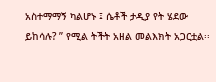አስተማማኝ ካልሆኑ ፤ ሴቶች ታዲያ የት ሄደው ይከሳሉ? ’’ የሚል ትችት አዘል መልእክት አጋርቷል፡፡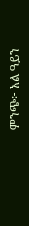ምንጭ፦ አል ዓይን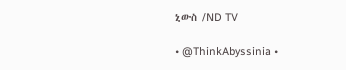ኒውስ /ND TV

• @ThinkAbyssinia •